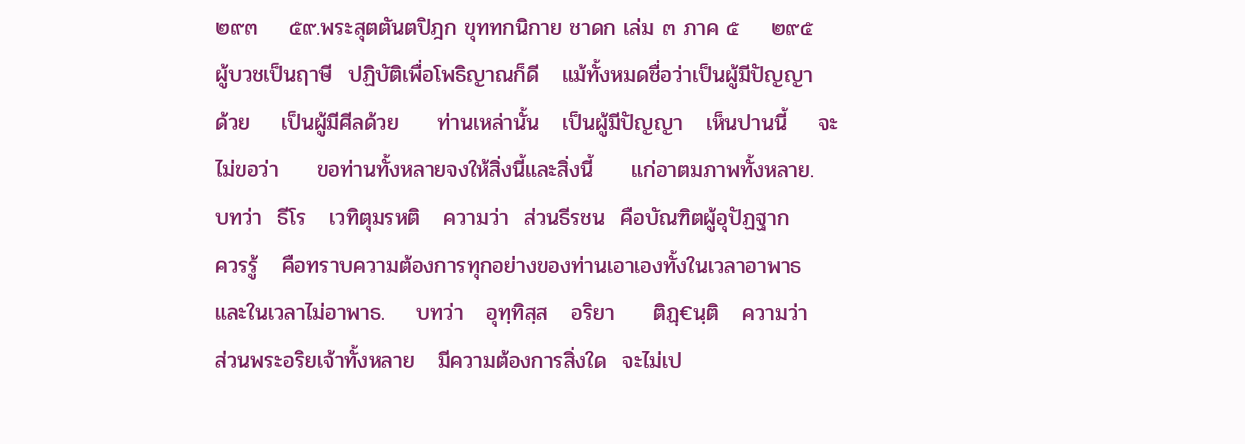๒๙๓    ๕๙.พระสุตตันตปิฎก ขุททกนิกาย ชาดก เล่ม ๓ ภาค ๕    ๒๙๕
ผู้บวชเป็นฤาษี  ปฏิบัติเพื่อโพธิญาณก็ดี   แม้ทั้งหมดชื่อว่าเป็นผู้มีปัญญา
ด้วย    เป็นผู้มีศีลด้วย     ท่านเหล่านั้น   เป็นผู้มีปัญญา   เห็นปานนี้    จะ
ไม่ขอว่า     ขอท่านทั้งหลายจงให้สิ่งนี้และสิ่งนี้     แก่อาตมภาพทั้งหลาย.
บทว่า  ธีโร   เวทิตุมรหติ   ความว่า  ส่วนธีรชน  คือบัณฑิตผู้อุปัฏฐาก
ควรรู้   คือทราบความต้องการทุกอย่างของท่านเอาเองทั้งในเวลาอาพาธ
และในเวลาไม่อาพาธ.    บทว่า   อุทฺทิสฺส   อริยา     ติฏฺ€นฺติ   ความว่า
ส่วนพระอริยเจ้าทั้งหลาย   มีความต้องการสิ่งใด  จะไม่เป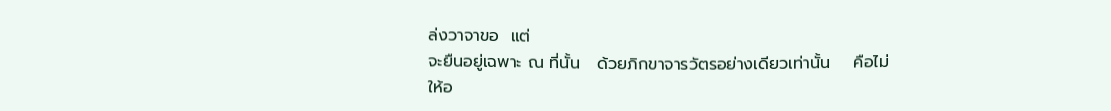ล่งวาจาขอ  แต่
จะยืนอยู่เฉพาะ ณ ที่นั้น   ด้วยภิกขาจารวัตรอย่างเดียวเท่านั้น    คือไม่
ให้อ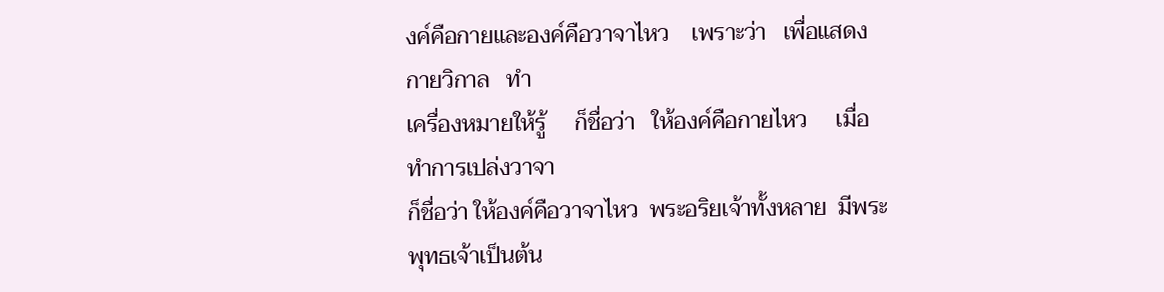งค์คือกายและองค์คือวาจาไหว    เพราะว่า   เพื่อแสดงกายวิกาล   ทำ
เครื่องหมายให้รู้     ก็ชื่อว่า   ให้องค์คือกายไหว     เมื่อทำการเปล่งวาจา
ก็ชื่อว่า ให้องค์คือวาจาไหว  พระอริยเจ้าทั้งหลาย  มีพระพุทธเจ้าเป็นต้น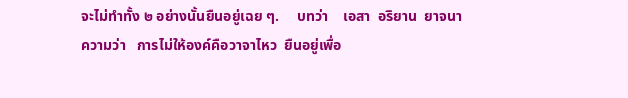จะไม่ทำทั้ง ๒ อย่างนั้นยืนอยู่เฉย ๆ.     บทว่า    เอสา  อริยาน  ยาจนา
ความว่า   การไม่ให้องค์คือวาจาไหว  ยืนอยู่เพื่อ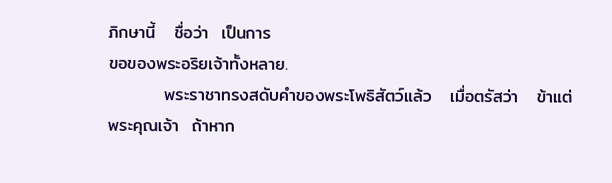ภิกษานี้   ชื่อว่า  เป็นการ
ขอของพระอริยเจ้าทั้งหลาย.
         พระราชาทรงสดับคำของพระโพธิสัตว์แล้ว   เมื่อตรัสว่า   ข้าแต่
พระคุณเจ้า  ถ้าหาก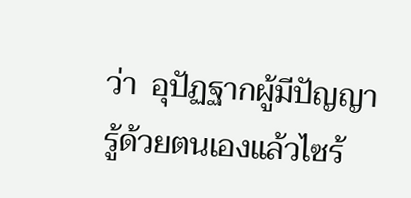ว่า  อุปัฏฐากผู้มีปัญญา  รู้ด้วยตนเองแล้วไซร้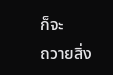ก็จะ
ถวายสิ่ง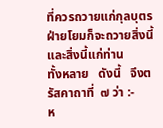ที่ควรถวายแก่กุลบุตร     ฝ่ายโยมก็จะถวายสิ่งนี้และสิ่งนี้แก่ท่าน
ทั้งหลาย   ดังนี้   จึงตรัสคาถาที่  ๗ ว่า :-
ห